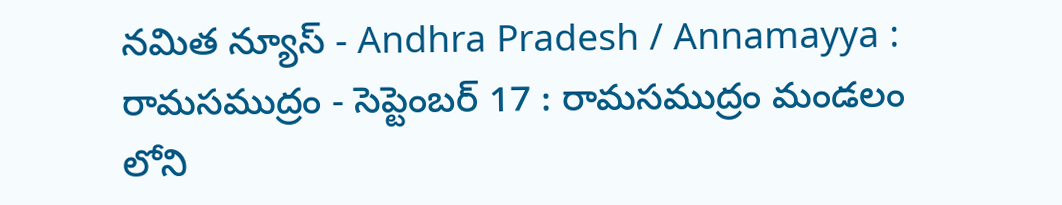నమిత న్యూస్ - Andhra Pradesh / Annamayya : రామసముద్రం - సెప్టెంబర్ 17 : రామసముద్రం మండలం లోని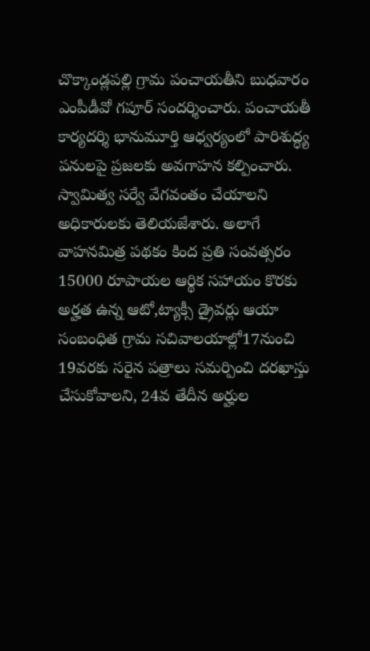చొక్కాండ్లపల్లి గ్రామ పంచాయతీని బుధవారం ఎంపీడీవో గపూర్ సందర్శించారు. పంచాయతీ కార్యదర్శి భానుమూర్తి ఆధ్వర్యంలో పారిశుద్ధ్య పనులపై ప్రజలకు అవగాహన కల్పించారు. స్వామిత్వ సర్వే వేగవంతం చేయాలని అధికారులకు తెలియజేశారు. అలాగే వాహనమిత్ర పథకం కింద ప్రతి సంవత్సరం 15000 రూపాయల ఆర్థిక సహాయం కొరకు అర్హత ఉన్న ఆటో,ట్యాక్సీ డ్రైవర్లు ఆయా సంబంధిత గ్రామ సచివాలయాల్లో17నుంచి 19వరకు సరైన పత్రాలు సమర్పించి దరఖాస్తు చేసుకోవాలని, 24వ తేదీన అర్హుల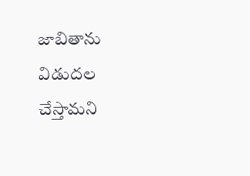జాబితాను విడుదల చేస్తామని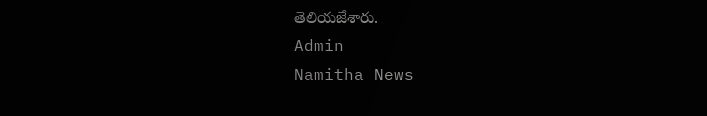తెలియజేశారు.
Admin
Namitha News